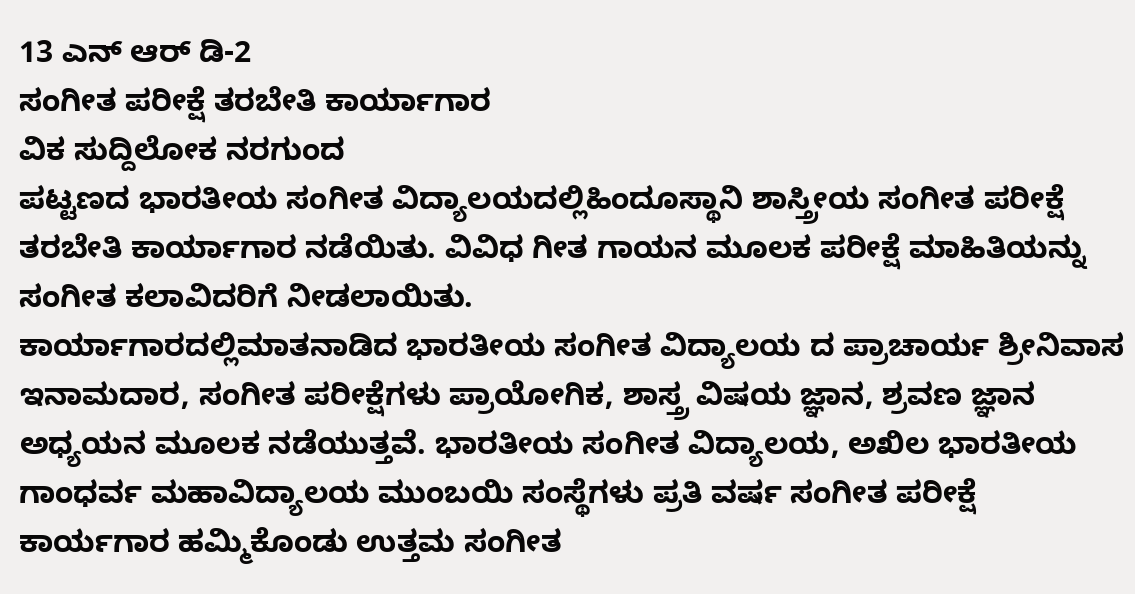13 ಎನ್ ಆರ್ ಡಿ-2
ಸಂಗೀತ ಪರೀಕ್ಷೆ ತರಬೇತಿ ಕಾರ್ಯಾಗಾರ
ವಿಕ ಸುದ್ದಿಲೋಕ ನರಗುಂದ
ಪಟ್ಟಣದ ಭಾರತೀಯ ಸಂಗೀತ ವಿದ್ಯಾಲಯದಲ್ಲಿಹಿಂದೂಸ್ಥಾನಿ ಶಾಸ್ತ್ರೀಯ ಸಂಗೀತ ಪರೀಕ್ಷೆ ತರಬೇತಿ ಕಾರ್ಯಾಗಾರ ನಡೆಯಿತು. ವಿವಿಧ ಗೀತ ಗಾಯನ ಮೂಲಕ ಪರೀಕ್ಷೆ ಮಾಹಿತಿಯನ್ನು ಸಂಗೀತ ಕಲಾವಿದರಿಗೆ ನೀಡಲಾಯಿತು.
ಕಾರ್ಯಾಗಾರದಲ್ಲಿಮಾತನಾಡಿದ ಭಾರತೀಯ ಸಂಗೀತ ವಿದ್ಯಾಲಯ ದ ಪ್ರಾಚಾರ್ಯ ಶ್ರೀನಿವಾಸ ಇನಾಮದಾರ, ಸಂಗೀತ ಪರೀಕ್ಷೆಗಳು ಪ್ರಾಯೋಗಿಕ, ಶಾಸ್ತ್ರ ವಿಷಯ ಜ್ಞಾನ, ಶ್ರವಣ ಜ್ಞಾನ ಅಧ್ಯಯನ ಮೂಲಕ ನಡೆಯುತ್ತವೆ. ಭಾರತೀಯ ಸಂಗೀತ ವಿದ್ಯಾಲಯ, ಅಖಿಲ ಭಾರತೀಯ ಗಾಂಧರ್ವ ಮಹಾವಿದ್ಯಾಲಯ ಮುಂಬಯಿ ಸಂಸ್ಥೆಗಳು ಪ್ರತಿ ವರ್ಷ ಸಂಗೀತ ಪರೀಕ್ಷೆ ಕಾರ್ಯಗಾರ ಹಮ್ಮಿಕೊಂಡು ಉತ್ತಮ ಸಂಗೀತ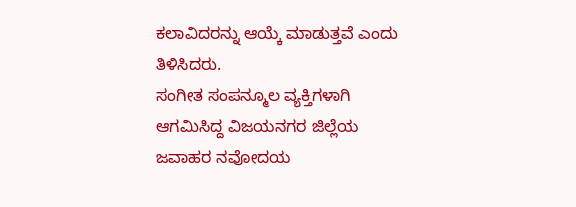ಕಲಾವಿದರನ್ನು ಆಯ್ಕೆ ಮಾಡುತ್ತವೆ ಎಂದು ತಿಳಿಸಿದರು.
ಸಂಗೀತ ಸಂಪನ್ಮೂಲ ವ್ಯಕ್ತಿಗಳಾಗಿ ಆಗಮಿಸಿದ್ದ ವಿಜಯನಗರ ಜಿಲ್ಲೆಯ ಜವಾಹರ ನವೋದಯ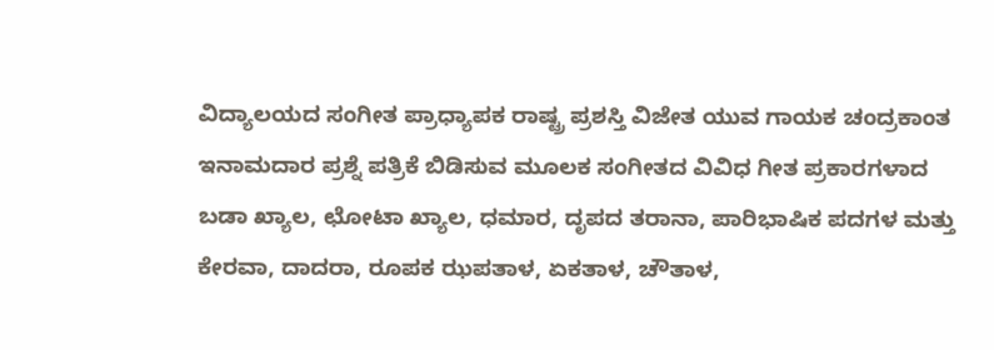ವಿದ್ಯಾಲಯದ ಸಂಗೀತ ಪ್ರಾಧ್ಯಾಪಕ ರಾಷ್ಟ್ರ ಪ್ರಶಸ್ತಿ ವಿಜೇತ ಯುವ ಗಾಯಕ ಚಂದ್ರಕಾಂತ ಇನಾಮದಾರ ಪ್ರಶ್ನೆ ಪತ್ರಿಕೆ ಬಿಡಿಸುವ ಮೂಲಕ ಸಂಗೀತದ ವಿವಿಧ ಗೀತ ಪ್ರಕಾರಗಳಾದ ಬಡಾ ಖ್ಯಾಲ, ಛೋಟಾ ಖ್ಯಾಲ, ಧಮಾರ, ದೃಪದ ತರಾನಾ, ಪಾರಿಭಾಷಿಕ ಪದಗಳ ಮತ್ತು ಕೇರವಾ, ದಾದರಾ, ರೂಪಕ ಝಪತಾಳ, ಏಕತಾಳ, ಚೌತಾಳ,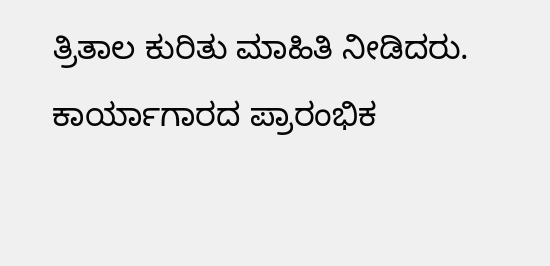ತ್ರಿತಾಲ ಕುರಿತು ಮಾಹಿತಿ ನೀಡಿದರು.
ಕಾರ್ಯಾಗಾರದ ಪ್ರಾರಂಭಿಕ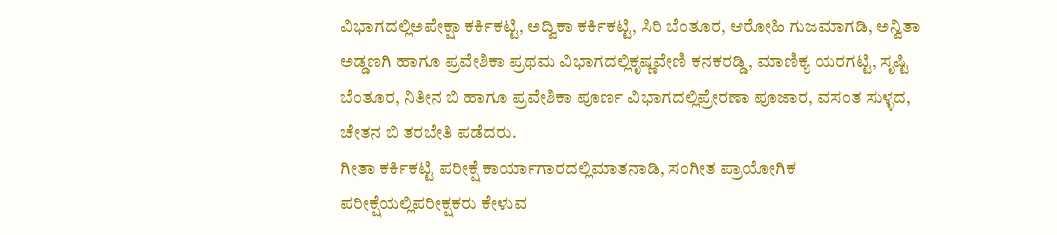ವಿಭಾಗದಲ್ಲಿಅಪೇಕ್ಷಾ ಕರ್ಕಿಕಟ್ಟಿ, ಅದ್ವಿಕಾ ಕರ್ಕಿಕಟ್ಟಿ, ಸಿರಿ ಬೆಂತೂರ, ಆರೋಹಿ ಗುಜಮಾಗಡಿ, ಅನ್ವಿತಾ ಅಡ್ಡಣಗಿ ಹಾಗೂ ಪ್ರವೇಶಿಕಾ ಪ್ರಥಮ ವಿಭಾಗದಲ್ಲಿಕೃಷ್ಣವೇಣಿ ಕನಕರಡ್ಡಿ, ಮಾಣಿಕ್ಯ ಯರಗಟ್ಟಿ, ಸೃಷ್ಟಿ ಬೆಂತೂರ, ನಿತೀನ ಬಿ ಹಾಗೂ ಪ್ರವೇಶಿಕಾ ಪೂರ್ಣ ವಿಭಾಗದಲ್ಲಿಪ್ರೇರಣಾ ಪೂಜಾರ, ವಸಂತ ಸುಳ್ಳದ, ಚೇತನ ಬಿ ತರಬೇತಿ ಪಡೆದರು.
ಗೀತಾ ಕರ್ಕಿಕಟ್ಟಿ ಪರೀಕ್ಷೆ ಕಾರ್ಯಾಗಾರದಲ್ಲಿಮಾತನಾಡಿ, ಸಂಗೀತ ಪ್ರಾಯೋಗಿಕ ಪರೀಕ್ಷೆಯಲ್ಲಿಪರೀಕ್ಷಕರು ಕೇಳುವ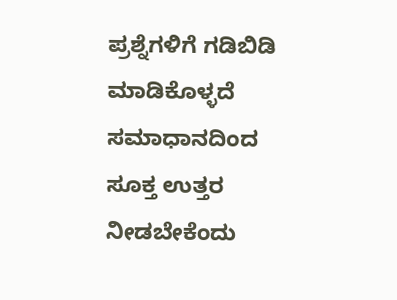ಪ್ರಶ್ನೆಗಳಿಗೆ ಗಡಿಬಿಡಿ ಮಾಡಿಕೊಳ್ಳದೆ ಸಮಾಧಾನದಿಂದ ಸೂಕ್ತ ಉತ್ತರ ನೀಡಬೇಕೆಂದು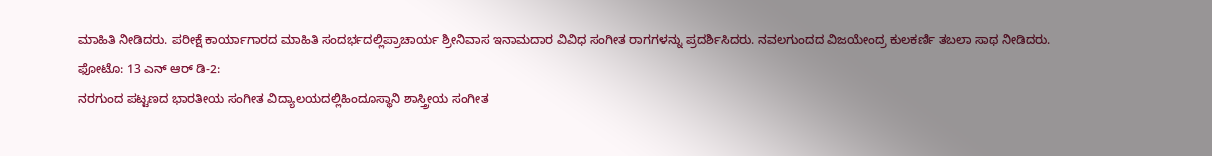ಮಾಹಿತಿ ನೀಡಿದರು. ಪರೀಕ್ಷೆ ಕಾರ್ಯಾಗಾರದ ಮಾಹಿತಿ ಸಂದರ್ಭದಲ್ಲಿಪ್ರಾಚಾರ್ಯ ಶ್ರೀನಿವಾಸ ಇನಾಮದಾರ ವಿವಿಧ ಸಂಗೀತ ರಾಗಗಳನ್ನು ಪ್ರದರ್ಶಿಸಿದರು. ನವಲಗುಂದದ ವಿಜಯೇಂದ್ರ ಕುಲಕರ್ಣಿ ತಬಲಾ ಸಾಥ ನೀಡಿದರು.
ಫೋಟೊ: 13 ಎನ್ ಆರ್ ಡಿ-2:
ನರಗುಂದ ಪಟ್ಟಣದ ಭಾರತೀಯ ಸಂಗೀತ ವಿದ್ಯಾಲಯದಲ್ಲಿಹಿಂದೂಸ್ಥಾನಿ ಶಾಸ್ತ್ರೀಯ ಸಂಗೀತ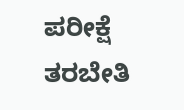ಪರೀಕ್ಷೆ ತರಬೇತಿ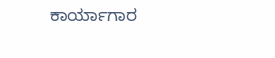ಕಾರ್ಯಾಗಾರ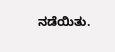ನಡೆಯಿತು.